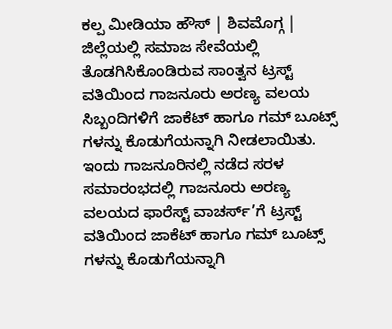ಕಲ್ಪ ಮೀಡಿಯಾ ಹೌಸ್ | ಶಿವಮೊಗ್ಗ |
ಜಿಲ್ಲೆಯಲ್ಲಿ ಸಮಾಜ ಸೇವೆಯಲ್ಲಿ ತೊಡಗಿಸಿಕೊಂಡಿರುವ ಸಾಂತ್ವನ ಟ್ರಸ್ಟ್ ವತಿಯಿಂದ ಗಾಜನೂರು ಅರಣ್ಯ ವಲಯ ಸಿಬ್ಬಂದಿಗಳಿಗೆ ಜಾಕೆಟ್ ಹಾಗೂ ಗಮ್ ಬೂಟ್ಸ್ ಗಳನ್ನು ಕೊಡುಗೆಯನ್ನಾಗಿ ನೀಡಲಾಯಿತು.
ಇಂದು ಗಾಜನೂರಿನಲ್ಲಿ ನಡೆದ ಸರಳ ಸಮಾರಂಭದಲ್ಲಿ ಗಾಜನೂರು ಅರಣ್ಯ ವಲಯದ ಫಾರೆಸ್ಟ್ ವಾಚರ್ಸ್’ಗೆ ಟ್ರಸ್ಟ್ ವತಿಯಿಂದ ಜಾಕೆಟ್ ಹಾಗೂ ಗಮ್ ಬೂಟ್ಸ್ ಗಳನ್ನು ಕೊಡುಗೆಯನ್ನಾಗಿ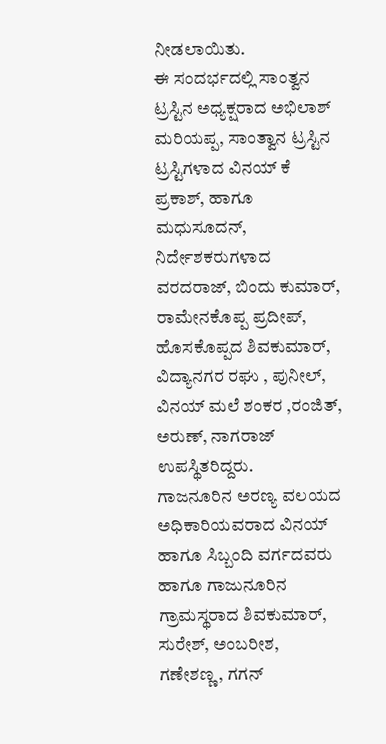ನೀಡಲಾಯಿತು.
ಈ ಸಂದರ್ಭದಲ್ಲಿ ಸಾಂತ್ವನ ಟ್ರಸ್ಟಿನ ಅಧ್ಯಕ್ಷರಾದ ಅಭಿಲಾಶ್ ಮರಿಯಪ್ಪ, ಸಾಂತ್ವಾನ ಟ್ರಸ್ಟಿನ ಟ್ರಸ್ಟಿಗಳಾದ ವಿನಯ್ ಕೆ ಪ್ರಕಾಶ್, ಹಾಗೂ ಮಧುಸೂದನ್, ನಿರ್ದೇಶಕರುಗಳಾದ ವರದರಾಜ್, ಬಿಂದು ಕುಮಾರ್, ರಾಮೇನಕೊಪ್ಪ ಪ್ರದೀಪ್, ಹೊಸಕೊಪ್ಪದ ಶಿವಕುಮಾರ್, ವಿದ್ಯಾನಗರ ರಘು , ಪುನೀಲ್, ವಿನಯ್ ಮಲೆ ಶಂಕರ ,ರಂಜಿತ್, ಅರುಣ್, ನಾಗರಾಜ್ ಉಪಸ್ಥಿತರಿದ್ದರು.
ಗಾಜನೂರಿನ ಅರಣ್ಯ ವಲಯದ ಅಧಿಕಾರಿಯವರಾದ ವಿನಯ್ ಹಾಗೂ ಸಿಬ್ಬಂದಿ ವರ್ಗದವರು ಹಾಗೂ ಗಾಜುನೂರಿನ ಗ್ರಾಮಸ್ಥರಾದ ಶಿವಕುಮಾರ್, ಸುರೇಶ್, ಅಂಬರೀಶ, ಗಣೇಶಣ್ಣ, ಗಗನ್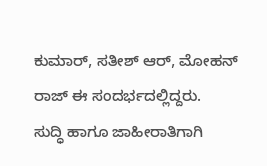ಕುಮಾರ್, ಸತೀಶ್ ಆರ್, ಮೋಹನ್ ರಾಜ್ ಈ ಸಂದರ್ಭದಲ್ಲಿದ್ದರು.
ಸುದ್ಧಿ ಹಾಗೂ ಜಾಹೀರಾತಿಗಾಗಿ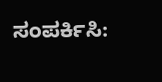ಸಂಪರ್ಕಿಸಿ: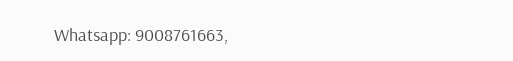Whatsapp: 9008761663,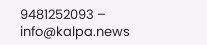9481252093 – info@kalpa.news